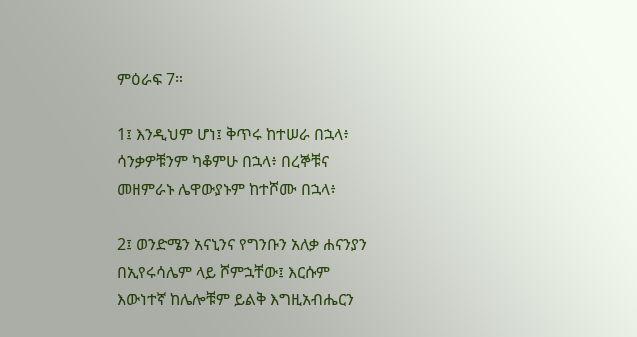ምዕራፍ 7።

1፤ እንዲህም ሆነ፤ ቅጥሩ ከተሠራ በኋላ፥ ሳንቃዎቹንም ካቆምሁ በኋላ፥ በረኞቹና መዘምራኑ ሌዋውያኑም ከተሾሙ በኋላ፥

2፤ ወንድሜን አናኒንና የግንቡን አለቃ ሐናንያን በኢየሩሳሌም ላይ ሾምኋቸው፤ እርሱም እውነተኛ ከሌሎቹም ይልቅ እግዚአብሔርን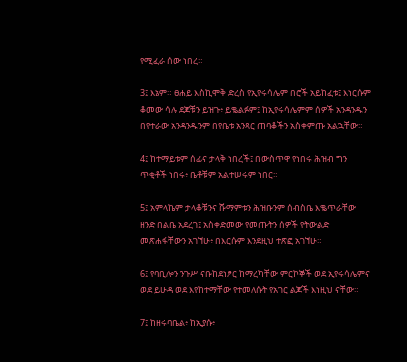የሚፈራ ሰው ነበረ።

3፤ እኔም። ፀሐይ እስኪሞቅ ድረስ የኢየሩሳሌም በሮች አይከፈቱ፤ እነርሱም ቆመው ሳሉ ደጆቹን ይዝጉ፥ ይቈልፉም፤ ከኢየሩሳሌምም ሰዎች አንዳንዱን በየተራው አንዳንዱንም በየቤቱ አንጻር ጠባቆችን አስቀምጡ አልኋቸው።

4፤ ከተማይቱም ሰፊና ታላቅ ነበረች፤ በውስጥዋ የነበሩ ሕዝብ ግን ጥቂቶች ነበሩ፥ ቤቶቹም አልተሠሩም ነበር።

5፤ አምላኬም ታላቆቹንና ሹማምቱን ሕዝቡንም ሰብስቤ እቈጥራቸው ዘንድ በልቤ አደረገ፤ አስቀድመው የመጡትን ሰዎች የትውልድ መጽሐፋቸውን አገኘሁ፥ በእርሱም እንደዚህ ተጽፎ አገኘሁ።

6፤ የባቢሎን ንጉሥ ናቡከደነፆር ከማረካቸው ምርኮኞች ወደ ኢየሩሳሌምና ወደ ይሁዳ ወደ እየከተማቸው የተመለሱት የአገር ልጆች እነዚህ ናቸው።

7፤ ከዘሩባቤል፥ ከኢያሱ፥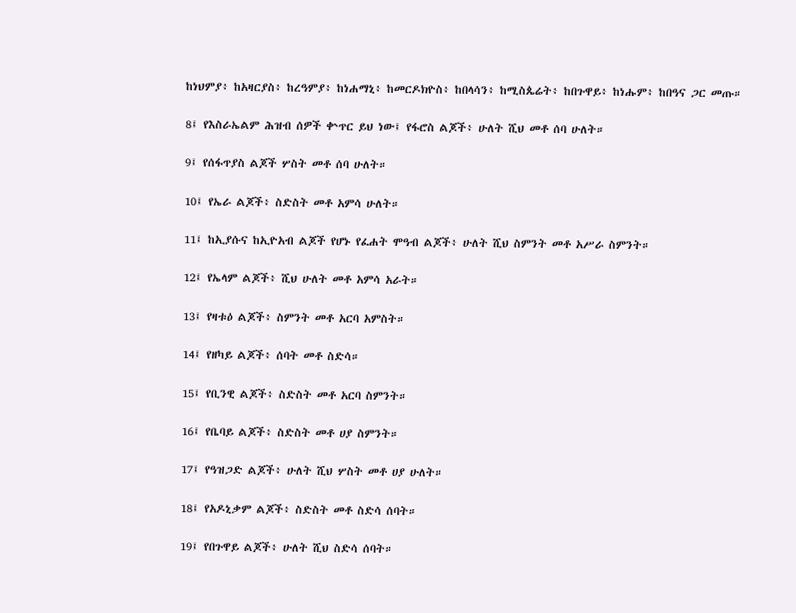ከነህምያ፥ ከአዛርያስ፥ ከረዓምያ፥ ከነሐማኒ፥ ከመርዶክዮስ፥ ከበላሳን፥ ከሚስጴሬት፥ ከበጉዋይ፥ ከነሑም፥ ከበዓና ጋር መጡ።

8፤ የእስራኤልም ሕዝብ ሰዎች ቍጥር ይህ ነው፤ የፋሮስ ልጆች፥ ሁለት ሺህ መቶ ሰባ ሁለት።

9፤ የሰፋጥያስ ልጆች ሦስት መቶ ሰባ ሁለት።

10፤ የኤራ ልጆች፥ ስድስት መቶ አምሳ ሁለት።

11፤ ከኢያሱና ከኢዮአብ ልጆች የሆኑ የፈሐት ሞዓብ ልጆች፥ ሁለት ሺህ ስምንት መቶ አሥራ ስምንት።

12፤ የኤላም ልጆች፥ ሺህ ሁለት መቶ አምሳ አራት።

13፤ የዛቱዕ ልጆች፥ ስምንት መቶ አርባ አምስት።

14፤ የዘካይ ልጆች፥ ሰባት መቶ ስድሳ።

15፤ የቢንዊ ልጆች፥ ስድስት መቶ አርባ ስምንት።

16፤ የቤባይ ልጆች፥ ስድስት መቶ ሀያ ስምንት።

17፤ የዓዝጋድ ልጆች፥ ሁለት ሺህ ሦስት መቶ ሀያ ሁለት።

18፤ የአዶኒቃም ልጆች፥ ስድስት መቶ ስድሳ ሰባት።

19፤ የበጉዋይ ልጆች፥ ሁለት ሺህ ስድሳ ሰባት።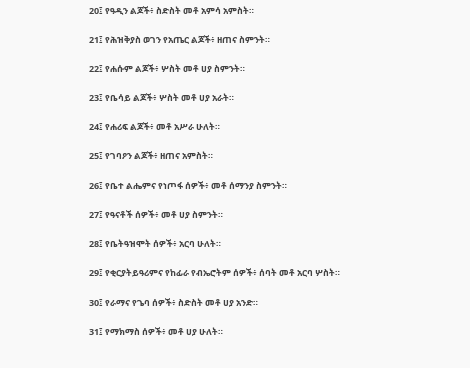20፤ የዓዲን ልጆች፥ ስድስት መቶ አምሳ አምስት።

21፤ የሕዝቅያስ ወገን የአጤር ልጆች፥ ዘጠና ስምንት።

22፤ የሐሱም ልጆች፥ ሦስት መቶ ሀያ ስምንት።

23፤ የቤሳይ ልጆች፥ ሦስት መቶ ሀያ አራት።

24፤ የሐሪፍ ልጆች፥ መቶ አሥራ ሁለት።

25፤ የገባዖን ልጆች፥ ዘጠና አምስት።

26፤ የቤተ ልሔምና የነጦፋ ሰዎች፥ መቶ ሰማንያ ስምንት።

27፤ የዓናቶች ሰዎች፥ መቶ ሀያ ስምንት።

28፤ የቤትዓዝሞት ሰዎች፥ አርባ ሁለት።

29፤ የቂርያትይዓሪምና የከፊራ የብኤሮትም ሰዎች፥ ሰባት መቶ አርባ ሦስት።

30፤ የራማና የጌባ ሰዎች፥ ስድስት መቶ ሀያ አንድ።

31፤ የማክማስ ሰዎች፥ መቶ ሀያ ሁለት።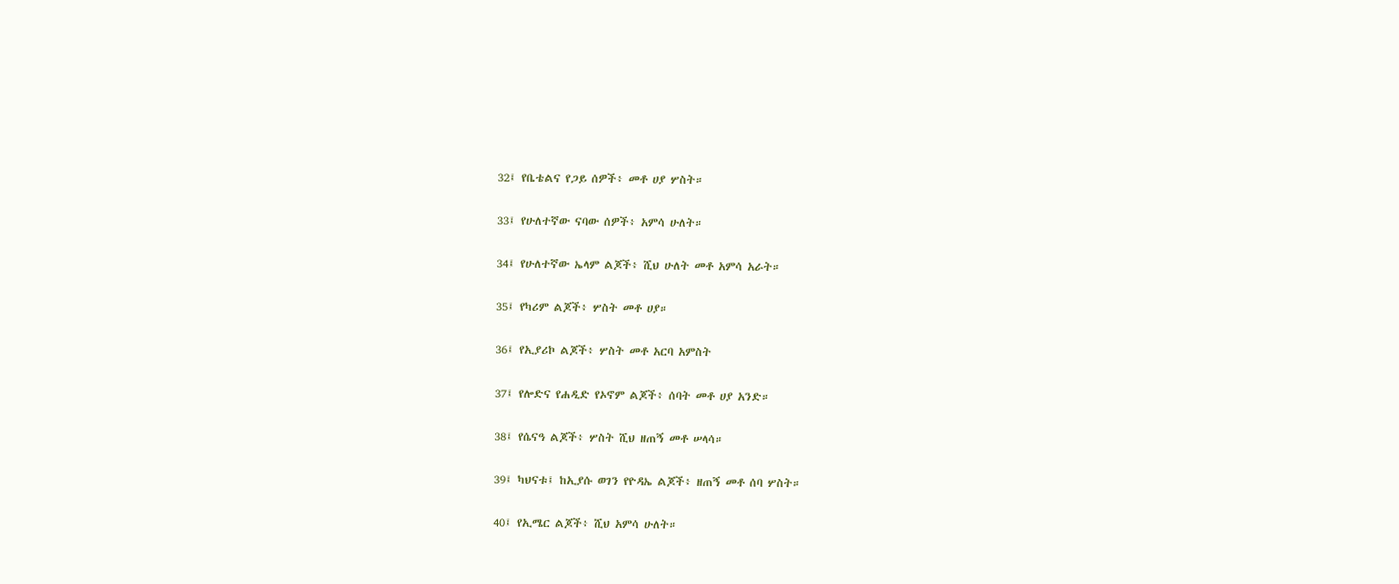32፤ የቤቴልና የጋይ ሰዎች፥ መቶ ሀያ ሦስት።

33፤ የሁለተኛው ናባው ሰዎች፥ አምሳ ሁለት።

34፤ የሁለተኛው ኤላም ልጆች፥ ሺህ ሁለት መቶ አምሳ አራት።

35፤ የካሪም ልጆች፥ ሦስት መቶ ሀያ።

36፤ የኢያሪኮ ልጆች፥ ሦስት መቶ አርባ አምስት

37፤ የሎድና የሐዲድ የኦኖም ልጆች፥ ሰባት መቶ ሀያ አንድ።

38፤ የሴናዓ ልጆች፥ ሦስት ሺህ ዘጠኝ መቶ ሠላሳ።

39፤ ካህናቱ፤ ከኢያሱ ወገን የዮዳኤ ልጆች፥ ዘጠኝ መቶ ሰባ ሦስት።

40፤ የኢሜር ልጆች፥ ሺህ አምሳ ሁለት።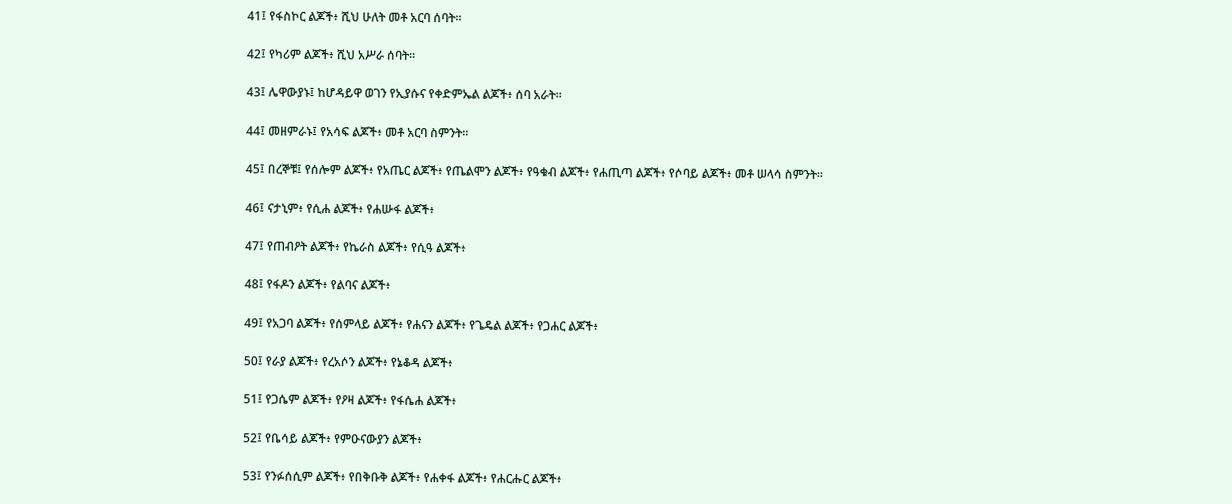41፤ የፋስኮር ልጆች፥ ሺህ ሁለት መቶ አርባ ሰባት።

42፤ የካሪም ልጆች፥ ሺህ አሥራ ሰባት።

43፤ ሌዋውያኑ፤ ከሆዳይዋ ወገን የኢያሱና የቀድምኤል ልጆች፥ ሰባ አራት።

44፤ መዘምራኑ፤ የአሳፍ ልጆች፥ መቶ አርባ ስምንት።

45፤ በረኞቹ፤ የሰሎም ልጆች፥ የአጤር ልጆች፥ የጤልሞን ልጆች፥ የዓቁብ ልጆች፥ የሐጢጣ ልጆች፥ የሶባይ ልጆች፥ መቶ ሠላሳ ስምንት።

46፤ ናታኒም፥ የሲሐ ልጆች፥ የሐሡፋ ልጆች፥

47፤ የጠብዖት ልጆች፥ የኬራስ ልጆች፥ የሲዓ ልጆች፥

48፤ የፋዶን ልጆች፥ የልባና ልጆች፥

49፤ የአጋባ ልጆች፥ የሰምላይ ልጆች፥ የሐናን ልጆች፥ የጌዴል ልጆች፥ የጋሐር ልጆች፥

50፤ የራያ ልጆች፥ የረአሶን ልጆች፥ የኔቆዳ ልጆች፥

51፤ የጋሴም ልጆች፥ የዖዛ ልጆች፥ የፋሴሐ ልጆች፥

52፤ የቤሳይ ልጆች፥ የምዑናውያን ልጆች፥

53፤ የንፉሰሲም ልጆች፥ የበቅቡቅ ልጆች፥ የሐቀፋ ልጆች፥ የሐርሑር ልጆች፥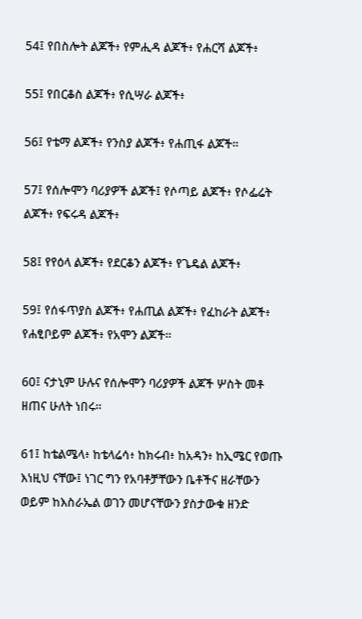54፤ የበስሎት ልጆች፥ የምሒዳ ልጆች፥ የሐርሻ ልጆች፥

55፤ የበርቆስ ልጆች፥ የሲሣራ ልጆች፥

56፤ የቴማ ልጆች፥ የንስያ ልጆች፥ የሐጢፋ ልጆች።

57፤ የሰሎሞን ባሪያዎች ልጆች፤ የሶጣይ ልጆች፥ የሶፌሬት ልጆች፥ የፍሩዳ ልጆች፥

58፤ የየዕላ ልጆች፥ የደርቆን ልጆች፥ የጌዴል ልጆች፥

59፤ የሰፋጥያስ ልጆች፥ የሐጢል ልጆች፥ የፈከራት ልጆች፥ የሐፂቦይም ልጆች፥ የአሞን ልጆች።

60፤ ናታኒም ሁሉና የሰሎሞን ባሪያዎች ልጆች ሦስት መቶ ዘጠና ሁለት ነበሩ።

61፤ ከቴልሜላ፥ ከቴላሬሳ፥ ከክሩብ፥ ከአዳን፥ ከኢሜር የወጡ እነዚህ ናቸው፤ ነገር ግን የአባቶቻቸውን ቤቶችና ዘራቸውን ወይም ከእስራኤል ወገን መሆናቸውን ያስታውቁ ዘንድ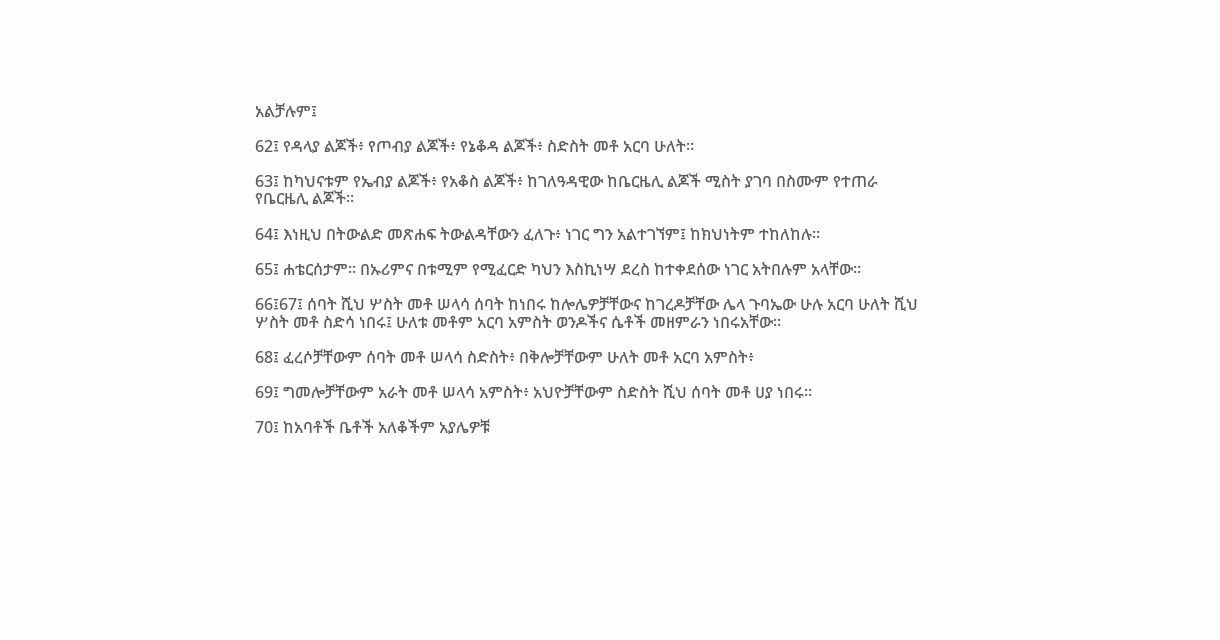አልቻሉም፤

62፤ የዳላያ ልጆች፥ የጦብያ ልጆች፥ የኔቆዳ ልጆች፥ ስድስት መቶ አርባ ሁለት።

63፤ ከካህናቱም የኤብያ ልጆች፥ የአቆስ ልጆች፥ ከገለዓዳዊው ከቤርዜሊ ልጆች ሚስት ያገባ በስሙም የተጠራ የቤርዜሊ ልጆች።

64፤ እነዚህ በትውልድ መጽሐፍ ትውልዳቸውን ፈለጉ፥ ነገር ግን አልተገኘም፤ ከክህነትም ተከለከሉ።

65፤ ሐቴርሰታም። በኡሪምና በቱሚም የሚፈርድ ካህን እስኪነሣ ደረስ ከተቀደሰው ነገር አትበሉም አላቸው።

66፤67፤ ሰባት ሺህ ሦስት መቶ ሠላሳ ሰባት ከነበሩ ከሎሌዎቻቸውና ከገረዶቻቸው ሌላ ጉባኤው ሁሉ አርባ ሁለት ሺህ ሦስት መቶ ስድሳ ነበሩ፤ ሁለቱ መቶም አርባ አምስት ወንዶችና ሴቶች መዘምራን ነበሩአቸው።

68፤ ፈረሶቻቸውም ሰባት መቶ ሠላሳ ስድስት፥ በቅሎቻቸውም ሁለት መቶ አርባ አምስት፥

69፤ ግመሎቻቸውም አራት መቶ ሠላሳ አምስት፥ አህዮቻቸውም ስድስት ሺህ ሰባት መቶ ሀያ ነበሩ።

70፤ ከአባቶች ቤቶች አለቆችም አያሌዎቹ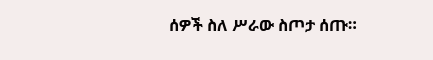ሰዎች ስለ ሥራው ስጦታ ሰጡ።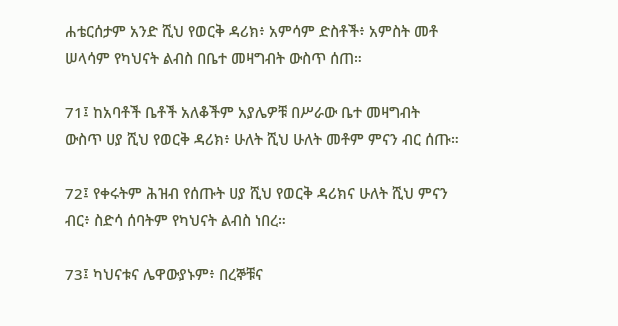ሐቴርሰታም አንድ ሺህ የወርቅ ዳሪክ፥ አምሳም ድስቶች፥ አምስት መቶ ሠላሳም የካህናት ልብስ በቤተ መዛግብት ውስጥ ሰጠ።

71፤ ከአባቶች ቤቶች አለቆችም አያሌዎቹ በሥራው ቤተ መዛግብት ውስጥ ሀያ ሺህ የወርቅ ዳሪክ፥ ሁለት ሺህ ሁለት መቶም ምናን ብር ሰጡ።

72፤ የቀሩትም ሕዝብ የሰጡት ሀያ ሺህ የወርቅ ዳሪክና ሁለት ሺህ ምናን ብር፥ ስድሳ ሰባትም የካህናት ልብስ ነበረ።

73፤ ካህናቱና ሌዋውያኑም፥ በረኞቹና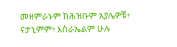መዘምራኑም ከሕዝቡም አያሌዎቹ፥ ናታኒምም፥ እስራኤልም ሁሉ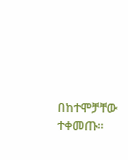በከተሞቻቸው ተቀመጡ።